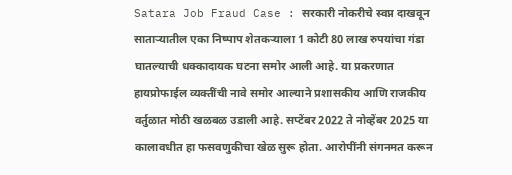Satara Job Fraud Case : सरकारी नोकरीचे स्वप्न दाखवून साताऱ्यातील एका निष्पाप शेतकऱ्याला 1 कोटी 80 लाख रुपयांचा गंडा घातल्याची धक्कादायक घटना समोर आली आहे. या प्रकरणात हायप्रोफाईल व्यक्तींची नावे समोर आल्याने प्रशासकीय आणि राजकीय वर्तुळात मोठी खळबळ उडाली आहे. सप्टेंबर 2022 ते नोव्हेंबर 2025 या कालावधीत हा फसवणुकीचा खेळ सुरू होता. आरोपींनी संगनमत करून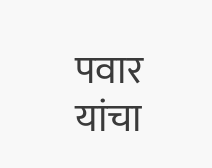पवार यांचा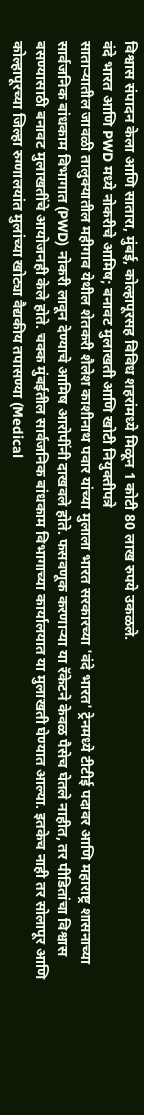विश्वास संपादन केला आणि सातारा, मुंबई, कोल्हापूरसह विविध शहरांमध्ये मिळून 1 कोटी 80 लाख रुपये उकळले.
वंदे भारत आणि PWD मध्ये नोकरीचे आमिष; बनावट मुलाखती आणि खोटी नियुक्तीपत्रे
साताऱ्यातील जावळी तालुक्यातील महीगाव येथील शेतकरी शैलेश काशीनाथ पवार यांच्या मुलाला भारत सरकारच्या 'वंदे भारत' ट्रेनमध्ये टीटीई पदावर आणि महाराष्ट्र शासनाच्या सार्वजनिक बांधकाम विभागात (PWD) नोकरी लावून देण्याचे आमिष आरोपींनी दाखवले होते. फसवणूक करणाऱ्या या रॅकेटने केवळ पैसेच घेतले नाहीत, तर पीडितांचा विश्वास बसण्यासाठी बनावट मुलाखतींचे आयोजनही केले होते. चक्क मुंबईतील सार्वजनिक बांधकाम विभागाच्या कार्यालयात या मुलाखती घेण्यात आल्या. इतकेच नाही तर सोलापूर आणि कोल्हापूरच्या जिल्हा रुग्णालयांत मुलांच्या खोट्या वैद्यकीय तपासण्या (Medical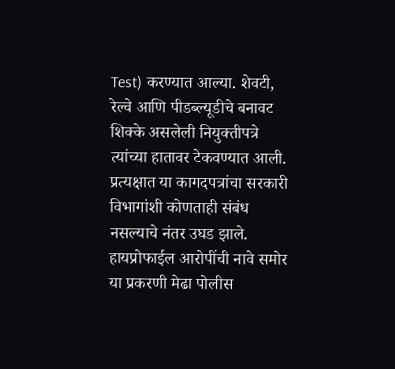Test) करण्यात आल्या. शेवटी, रेल्वे आणि पीडब्ल्यूडीचे बनावट शिक्के असलेली नियुक्तीपत्रे त्यांच्या हातावर टेकवण्यात आली. प्रत्यक्षात या कागदपत्रांचा सरकारी विभागांशी कोणताही संबंध नसल्याचे नंतर उघड झाले.
हायप्रोफाईल आरोपींची नावे समोर
या प्रकरणी मेढा पोलीस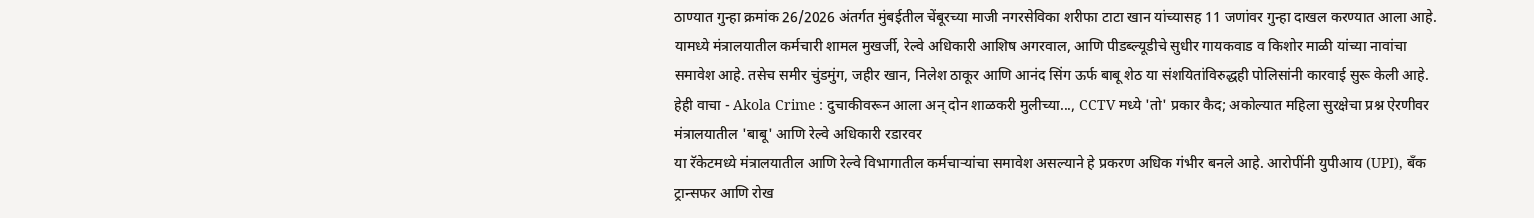ठाण्यात गुन्हा क्रमांक 26/2026 अंतर्गत मुंबईतील चेंबूरच्या माजी नगरसेविका शरीफा टाटा खान यांच्यासह 11 जणांवर गुन्हा दाखल करण्यात आला आहे. यामध्ये मंत्रालयातील कर्मचारी शामल मुखर्जी, रेल्वे अधिकारी आशिष अगरवाल, आणि पीडब्ल्यूडीचे सुधीर गायकवाड व किशोर माळी यांच्या नावांचा समावेश आहे. तसेच समीर चुंडमुंग, जहीर खान, निलेश ठाकूर आणि आनंद सिंग ऊर्फ बाबू शेठ या संशयितांविरुद्धही पोलिसांनी कारवाई सुरू केली आहे.
हेही वाचा - Akola Crime : दुचाकीवरून आला अन् दोन शाळकरी मुलीच्या..., CCTV मध्ये 'तो' प्रकार कैद; अकोल्यात महिला सुरक्षेचा प्रश्न ऐरणीवर
मंत्रालयातील 'बाबू' आणि रेल्वे अधिकारी रडारवर
या रॅकेटमध्ये मंत्रालयातील आणि रेल्वे विभागातील कर्मचाऱ्यांचा समावेश असल्याने हे प्रकरण अधिक गंभीर बनले आहे. आरोपींनी युपीआय (UPI), बँक ट्रान्सफर आणि रोख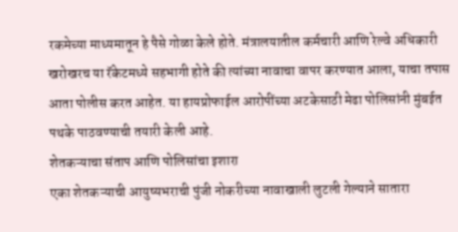रकमेच्या माध्यमातून हे पैसे गोळा केले होते. मंत्रालयातील कर्मचारी आणि रेल्वे अधिकारी खरोखरच या रॅकेटमध्ये सहभागी होते की त्यांच्या नावाचा वापर करण्यात आला, याचा तपास आता पोलीस करत आहेत. या हायप्रोफाईल आरोपींच्या अटकेसाठी मेढा पोलिसांनी मुंबईत पथके पाठवण्याची तयारी केली आहे.
शेतकऱ्याचा संताप आणि पोलिसांचा इशारा
एका शेतकऱ्याची आयुष्यभराची पुंजी नोकरीच्या नावाखाली लुटली गेल्याने सातारा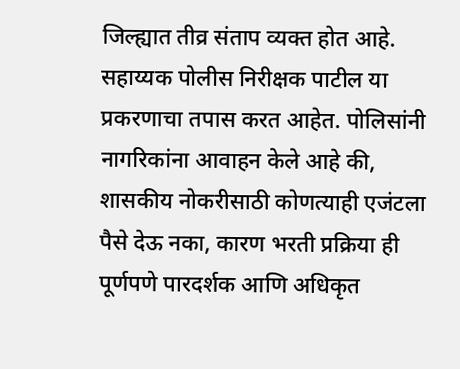जिल्ह्यात तीव्र संताप व्यक्त होत आहे. सहाय्यक पोलीस निरीक्षक पाटील या प्रकरणाचा तपास करत आहेत. पोलिसांनी नागरिकांना आवाहन केले आहे की, शासकीय नोकरीसाठी कोणत्याही एजंटला पैसे देऊ नका, कारण भरती प्रक्रिया ही पूर्णपणे पारदर्शक आणि अधिकृत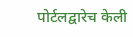पोर्टलद्वारेच केली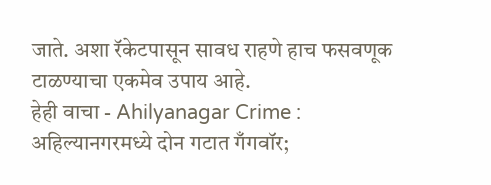जाते. अशा रॅकेटपासून सावध राहणे हाच फसवणूक टाळण्याचा एकमेव उपाय आहे.
हेही वाचा - Ahilyanagar Crime : अहिल्यानगरमध्ये दोन गटात गँगवॉर;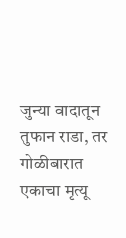जुन्या वादातून तुफान राडा, तर गोळीबारात एकाचा मृत्यू